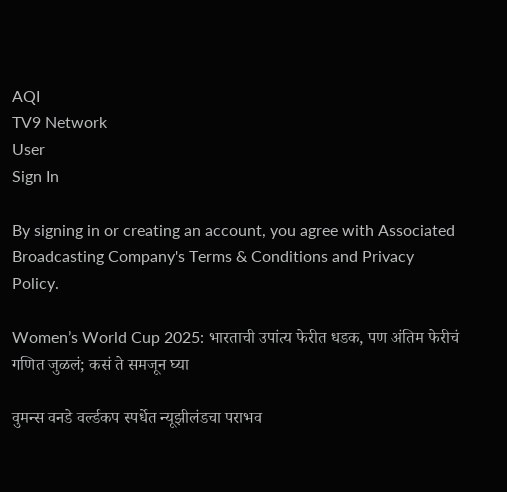AQI
TV9 Network
User
Sign In

By signing in or creating an account, you agree with Associated Broadcasting Company's Terms & Conditions and Privacy Policy.

Women’s World Cup 2025: भारताची उपांत्य फेरीत धडक, पण अंतिम फेरीचं गणित जुळलं; कसं ते समजून घ्या

वुमन्स वनडे वर्ल्डकप स्पर्धेत न्यूझीलंडचा पराभव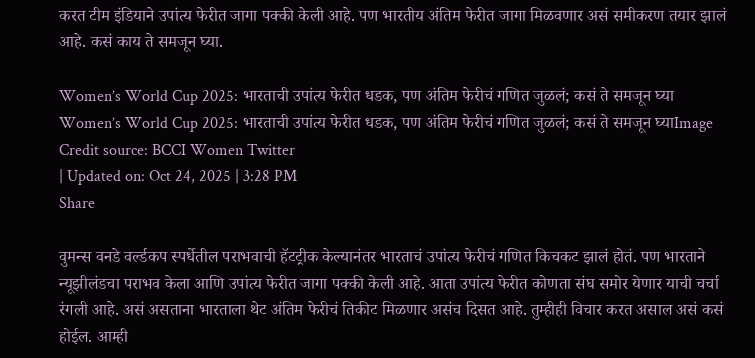करत टीम इंडियाने उपांत्य फेरीत जागा पक्की केली आहे. पण भारतीय अंतिम फेरीत जागा मिळवणार असं समीकरण तयार झालं आहे. कसं काय ते समजून घ्या.

Women’s World Cup 2025: भारताची उपांत्य फेरीत धडक, पण अंतिम फेरीचं गणित जुळलं; कसं ते समजून घ्या
Women’s World Cup 2025: भारताची उपांत्य फेरीत धडक, पण अंतिम फेरीचं गणित जुळलं; कसं ते समजून घ्याImage Credit source: BCCI Women Twitter
| Updated on: Oct 24, 2025 | 3:28 PM
Share

वुमन्स वनडे वर्ल्डकप स्पर्धेतील पराभवाची हॅटट्रीक केल्यानंतर भारताचं उपांत्य फेरीचं गणित किचकट झालं होतं. पण भारताने न्यूझीलंडचा पराभव केला आणि उपांत्य फेरीत जागा पक्की केली आहे. आता उपांत्य फेरीत कोणता संघ समोर येणार याची चर्चा रंगली आहे. असं असताना भारताला थेट अंतिम फेरीचं तिकीट मिळणार असंच दिसत आहे. तुम्हीही विचार करत असाल असं कसं होईल. आम्ही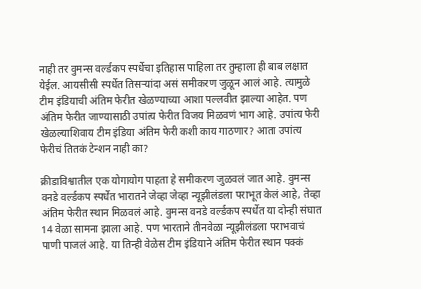नाही तर वुमन्स वर्ल्डकप स्पर्धेचा इतिहास पाहिला तर तुम्हाला ही बाब लक्षात येईल. आयसीसी स्पर्धेत तिसऱ्यांदा असं समीकरण जुळून आलं आहे. त्यामुळे टीम इंडियाची अंतिम फेरीत खेळण्याच्या आशा पल्लवीत झाल्या आहेत. पण अंतिम फेरीत जाण्यासाठी उपांत्य फेरीत विजय मिळवणं भाग आहे. उपांत्य फेरी खेळल्याशिवाय टीम इंडिया अंतिम फेरी कशी काय गाठणार? आता उपांत्य फेरीचं तितकं टेन्शन नाही का?

क्रीडाविश्वातील एक योगायोग पाहता हे समीकरण जुळवलं जात आहे. वुमन्स वनडे वर्ल्डकप स्पर्धेत भारातने जेव्हा जेव्हा न्यूझीलंडला पराभूत केलं आहे, तेव्हा अंतिम फेरीत स्थान मिळवलं आहे. वुमन्स वनडे वर्ल्डकप स्पर्धेत या दोन्ही संघात 14 वेळा सामना झाला आहे. पण भारताने तीनवेळा न्यूझीलंडला पराभवाचं पाणी पाजलं आहे. या तिन्ही वेळेस टीम इंडियाने अंतिम फेरीत स्थान पक्कं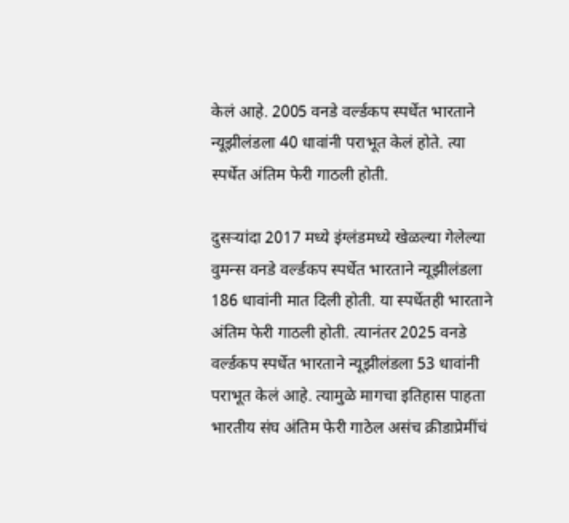केलं आहे. 2005 वनडे वर्ल्डकप स्पर्धेत भारताने न्यूझीलंडला 40 धावांनी पराभूत केलं होते. त्या स्पर्धेत अंतिम फेरी गाठली होती.

दुसऱ्यांदा 2017 मध्ये इंग्लंडमध्ये खेळल्या गेलेल्या वुमन्स वनडे वर्ल्डकप स्पर्धेत भारताने न्यूझीलंडला 186 धावांनी मात दिली होती. या स्पर्धेतही भारताने अंतिम फेरी गाठली होती. त्यानंतर 2025 वनडे वर्ल्डकप स्पर्धेत भारताने न्यूझीलंडला 53 धावांनी पराभूत केलं आहे. त्यामुळे मागचा इतिहास पाहता भारतीय संघ अंतिम फेरी गाठेल असंच क्रीडाप्रेमींचं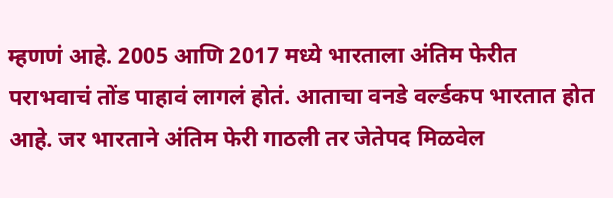म्हणणं आहे. 2005 आणि 2017 मध्ये भारताला अंतिम फेरीत पराभवाचं तोंड पाहावं लागलं होतं. आताचा वनडे वर्ल्डकप भारतात होत आहे. जर भारताने अंतिम फेरी गाठली तर जेतेपद मिळवेल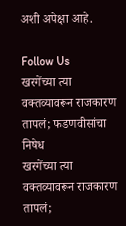अशी अपेक्षा आहे.

Follow Us
खरगेंच्या त्या वक्तव्यावरून राजकारण तापलं; फडणवीसांचा निषेध
खरगेंच्या त्या वक्तव्यावरून राजकारण तापलं;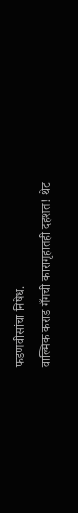फडणवीसांचा निषेध.
वाल्मिक कराड गँगची कारागृहातही दहशत! थेट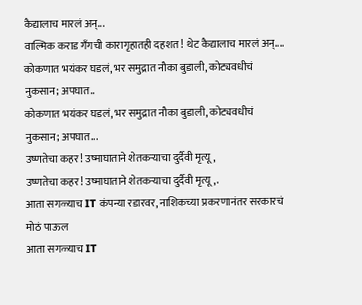कैद्यालाच मारलं अन्...
वाल्मिक कराड गँगची कारागृहातही दहशत! थेट कैद्यालाच मारलं अन्....
कोकणात भयंकर घडलं, भर समुद्रात नौका बुडाली, कोट्यवधीचं नुकसान; अपघात..
कोकणात भयंकर घडलं, भर समुद्रात नौका बुडाली, कोट्यवधीचं नुकसान; अपघात...
उष्णतेचा कहर! उष्माघाताने शेतकऱ्याचा दुर्दैवी मृत्यू,
उष्णतेचा कहर! उष्माघाताने शेतकऱ्याचा दुर्दैवी मृत्यू,.
आता सगळ्याच IT कंपन्या रडारवर, नाशिकच्या प्रकरणानंतर सरकारचं मोठं पाऊल
आता सगळ्याच IT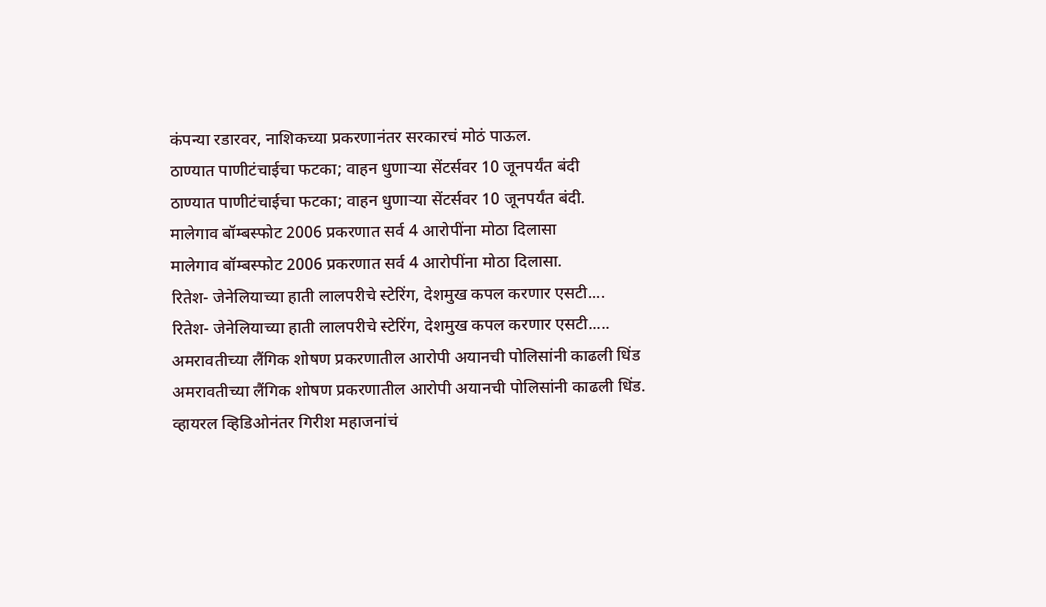कंपन्या रडारवर, नाशिकच्या प्रकरणानंतर सरकारचं मोठं पाऊल.
ठाण्यात पाणीटंचाईचा फटका; वाहन धुणाऱ्या सेंटर्सवर 10 जूनपर्यंत बंदी
ठाण्यात पाणीटंचाईचा फटका; वाहन धुणाऱ्या सेंटर्सवर 10 जूनपर्यंत बंदी.
मालेगाव बॉम्बस्फोट 2006 प्रकरणात सर्व 4 आरोपींना मोठा दिलासा
मालेगाव बॉम्बस्फोट 2006 प्रकरणात सर्व 4 आरोपींना मोठा दिलासा.
रितेश- जेनेलियाच्या हाती लालपरीचे स्टेरिंग, देशमुख कपल करणार एसटी....
रितेश- जेनेलियाच्या हाती लालपरीचे स्टेरिंग, देशमुख कपल करणार एसटी.....
अमरावतीच्या लैंगिक शोषण प्रकरणातील आरोपी अयानची पोलिसांनी काढली धिंड
अमरावतीच्या लैंगिक शोषण प्रकरणातील आरोपी अयानची पोलिसांनी काढली धिंड.
व्हायरल व्हिडिओनंतर गिरीश महाजनांचं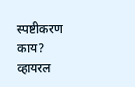स्पष्टीकरण काय?
व्हायरल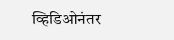व्हिडिओनंतर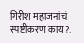गिरीश महाजनांचं स्पष्टीकरण काय?.